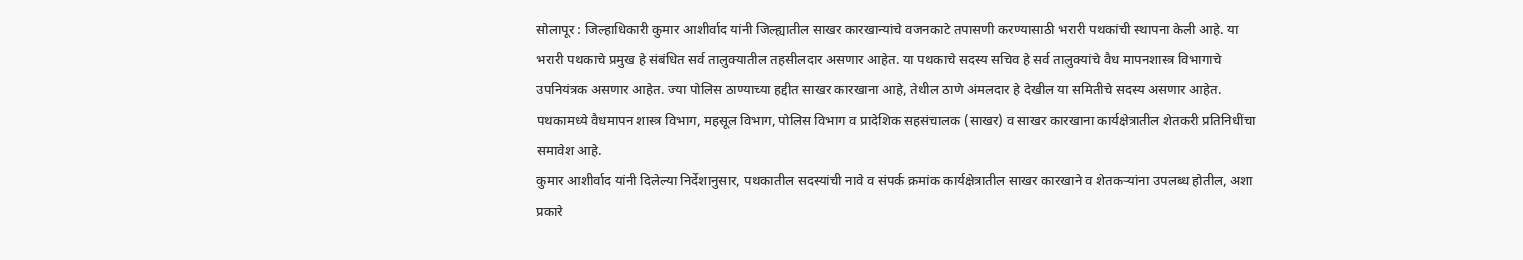सोलापूर : जिल्हाधिकारी कुमार आशीर्वाद यांनी जिल्ह्यातील साखर कारखान्यांचे वजनकाटे तपासणी करण्यासाठी भरारी पथकांची स्थापना केली आहे. या भरारी पथकाचे प्रमुख हे संबंधित सर्व तालुक्यातील तहसीलदार असणार आहेत. या पथकाचे सदस्य सचिव हे सर्व तालुक्यांचे वैध मापनशास्त्र विभागाचे उपनियंत्रक असणार आहेत. ज्या पोलिस ठाण्याच्या हद्दीत साखर कारखाना आहे, तेथील ठाणे अंमलदार हे देखील या समितीचे सदस्य असणार आहेत. पथकामध्ये वैधमापन शास्त्र विभाग, महसूल विभाग, पोलिस विभाग व प्रादेशिक सहसंचालक (साखर) व साखर कारखाना कार्यक्षेत्रातील शेतकरी प्रतिनिधींचा समावेश आहे.
कुमार आशीर्वाद यांनी दिलेल्या निर्देशानुसार, पथकातील सदस्यांची नावे व संपर्क क्रमांक कार्यक्षेत्रातील साखर कारखाने व शेतकऱ्यांना उपलब्ध होतील, अशा प्रकारे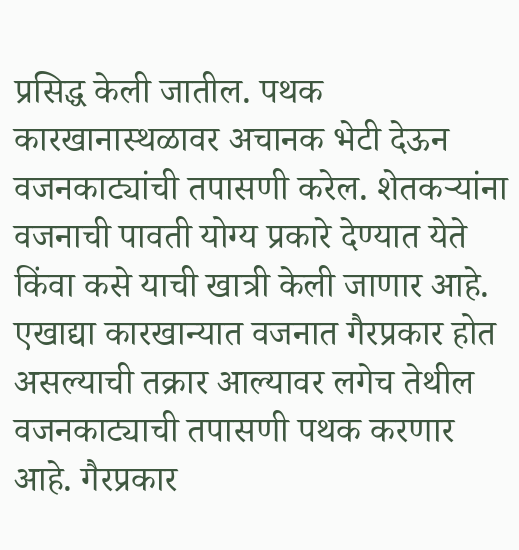प्रसिद्ध केली जातील. पथक कारखानास्थळावर अचानक भेटी देऊन वजनकाट्यांची तपासणी करेल. शेतकऱ्यांना वजनाची पावती योग्य प्रकारे देण्यात येते किंवा कसे याची खात्री केली जाणार आहे. एखाद्या कारखान्यात वजनात गैरप्रकार होत असल्याची तक्रार आल्यावर लगेच तेथील वजनकाट्याची तपासणी पथक करणार आहे. गैरप्रकार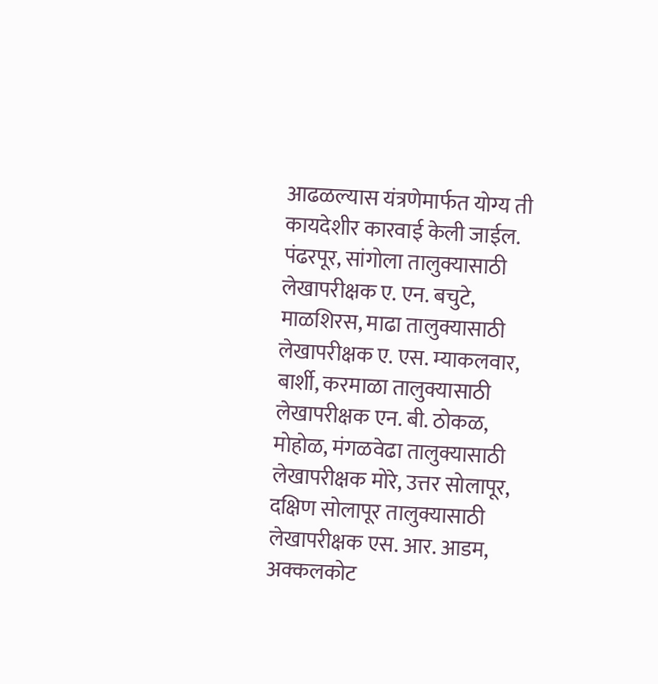आढळल्यास यंत्रणेमार्फत योग्य ती कायदेशीर कारवाई केली जाईल. पंढरपूर, सांगोला तालुक्यासाठी लेखापरीक्षक ए. एन. बचुटे, माळशिरस, माढा तालुक्यासाठी लेखापरीक्षक ए. एस. म्याकलवार, बार्शी, करमाळा तालुक्यासाठी लेखापरीक्षक एन. बी. ठोकळ, मोहोळ, मंगळवेढा तालुक्यासाठी लेखापरीक्षक मोरे, उत्तर सोलापूर, दक्षिण सोलापूर तालुक्यासाठी लेखापरीक्षक एस. आर. आडम, अक्कलकोट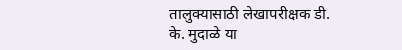तालुक्यासाठी लेखापरीक्षक डी. के. मुदाळे या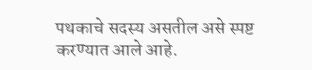पथकाचे सदस्य असतील असे स्पष्ट करण्यात आले आहे.